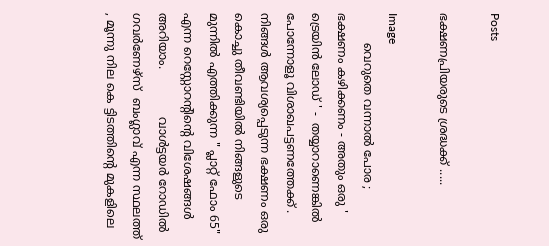Posts

ഭക്ഷണപ്രിയരുടെ ശ്രദ്ധക്ക് .....

Image
        വെറുതെ വന്നാൽ പോര ; ഭക്ഷണം കഴിക്കണം - അതും ഒരു ' ട്രെയിൻ ലോഡ് ' -  തയ്യാറാണെങ്കിൽ പോന്നോളൂ വിശാഖപട്ടണത്തേക്ക് .  നിങ്ങൾ ആവശ്യപ്പെടുന്ന ഭക്ഷണം ഒരു കൊച്ചു തീവണ്ടിയിൽ നിങ്ങളുടെ മുന്നിൽ എത്തിക്കുന്ന " പ്ലാറ്റ് ഫോം 65" എന്ന റെസ്റ്റോറൻ്റിൻ്റെ വിശേഷങ്ങൾ അറിയാം.             വാൾട്ടയർ റോഡിൽ ഗവർണേഴ്സ്  ബംഗ്ലാവ് എന്ന സ്ഥലത്ത് , മൂന്നു നില കെ ട്ടിടത്തിൻ്റെ മുകളിലെ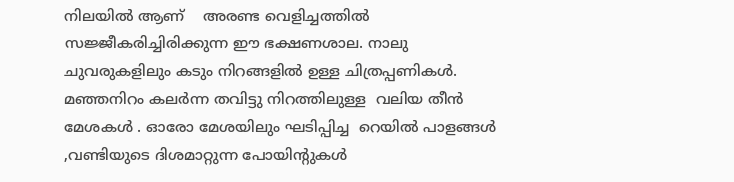നിലയിൽ ആണ്    അരണ്ട വെളിച്ചത്തിൽ സജ്ജീകരിച്ചിരിക്കുന്ന ഈ ഭക്ഷണശാല. നാലു ചുവരുകളിലും കടും നിറങ്ങളിൽ ഉള്ള ചിത്രപ്പണികൾ. മഞ്ഞനിറം കലർന്ന തവിട്ടു നിറത്തിലുള്ള  വലിയ തീൻ മേശകൾ . ഓരോ മേശയിലും ഘടിപ്പിച്ച  റെയിൽ പാളങ്ങൾ ,വണ്ടിയുടെ ദിശമാറ്റുന്ന പോയിൻ്റുകൾ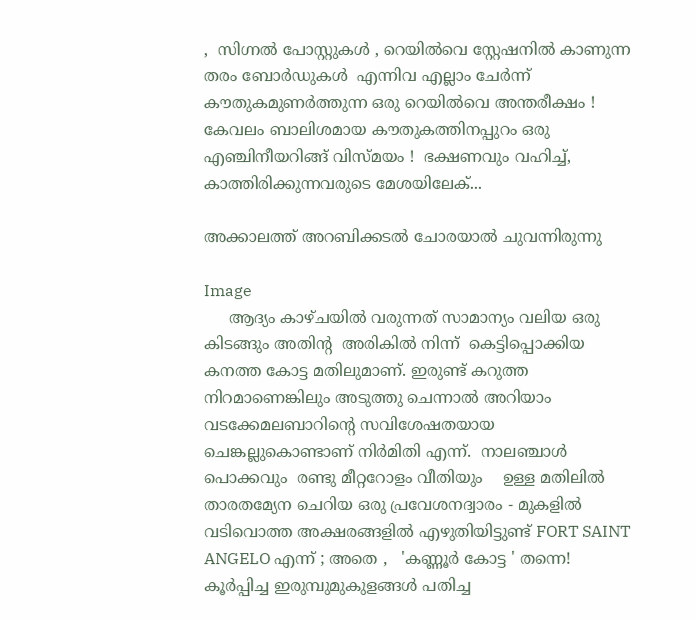,  സിഗ്നൽ പോസ്റ്റുകൾ , റെയിൽവെ സ്റ്റേഷനിൽ കാണുന്ന തരം ബോർഡുകൾ  എന്നിവ എല്ലാം ചേർന്ന് കൗതുകമുണർത്തുന്ന ഒരു റെയിൽവെ അന്തരീക്ഷം ! കേവലം ബാലിശമായ കൗതുകത്തിനപ്പുറം ഒരു  എഞ്ചിനീയറിങ്ങ് വിസ്മയം !  ഭക്ഷണവും വഹിച്ച്, കാത്തിരിക്കുന്നവരുടെ മേശയിലേക്...

അക്കാലത്ത് അറബിക്കടൽ ചോരയാൽ ചുവന്നിരുന്നു

Image
     ആദ്യം കാഴ്ചയിൽ വരുന്നത് സാമാന്യം വലിയ ഒരു കിടങ്ങും അതിൻ്റ  അരികിൽ നിന്ന്  കെട്ടിപ്പൊക്കിയ  കനത്ത കോട്ട മതിലുമാണ്. ഇരുണ്ട് കറുത്ത നിറമാണെങ്കിലും അടുത്തു ചെന്നാൽ അറിയാം വടക്കേമലബാറിൻ്റെ സവിശേഷതയായ ചെങ്കല്ലുകൊണ്ടാണ് നിർമിതി എന്ന്.  നാലഞ്ചാൾ പൊക്കവും  രണ്ടു മീറ്ററോളം വീതിയും    ഉള്ള മതിലിൽ താരതമ്യേന ചെറിയ ഒരു പ്രവേശനദ്വാരം - മുകളിൽ വടിവൊത്ത അക്ഷരങ്ങളിൽ എഴുതിയിട്ടുണ്ട് FORT SAINT ANGELO എന്ന് ; അതെ ,   'കണ്ണൂർ കോട്ട ' തന്നെ! കൂർപ്പിച്ച ഇരുമ്പുമുകുളങ്ങൾ പതിച്ച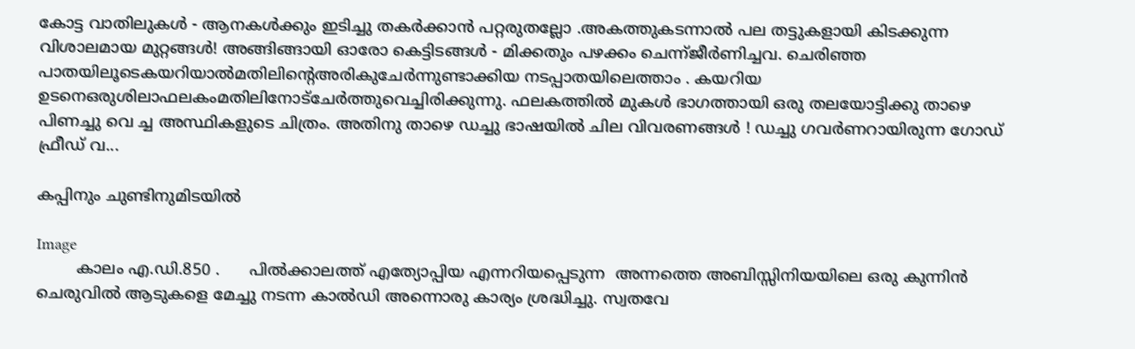കോട്ട വാതിലുകൾ - ആനകൾക്കും ഇടിച്ചു തകർക്കാൻ പറ്റരുതല്ലോ .അകത്തുകടന്നാൽ പല തട്ടുകളായി കിടക്കുന്ന വിശാലമായ മുറ്റങ്ങൾ! അങ്ങിങ്ങായി ഓരോ കെട്ടിടങ്ങൾ - മിക്കതും പഴക്കം ചെന്ന്ജീർണിച്ചവ. ചെരിഞ്ഞ പാതയിലൂടെകയറിയാൽമതിലിൻ്റെഅരികുചേർന്നുണ്ടാക്കിയ നടപ്പാതയിലെത്താം . കയറിയ ഉടനെഒരുശിലാഫലകംമതിലിനോട്ചേർത്തുവെച്ചിരിക്കുന്നു. ഫലകത്തിൽ മുകൾ ഭാഗത്തായി ഒരു തലയോട്ടിക്കു താഴെ പിണച്ചു വെ ച്ച അസ്ഥികളുടെ ചിത്രം. അതിനു താഴെ ഡച്ചു ഭാഷയിൽ ചില വിവരണങ്ങൾ ! ഡച്ചു ഗവർണറായിരുന്ന ഗോഡ് ഫ്രീഡ് വ...

കപ്പിനും ചുണ്ടിനുമിടയിൽ

Image
        കാലം എ.ഡി.850 .      പിൽക്കാലത്ത് എത്യോപ്പിയ എന്നറിയപ്പെടുന്ന  അന്നത്തെ അബിസ്സിനിയയിലെ ഒരു കുന്നിൻ ചെരുവിൽ ആടുകളെ മേച്ചു നടന്ന കാൽഡി അന്നൊരു കാര്യം ശ്രദ്ധിച്ചു. സ്വതവേ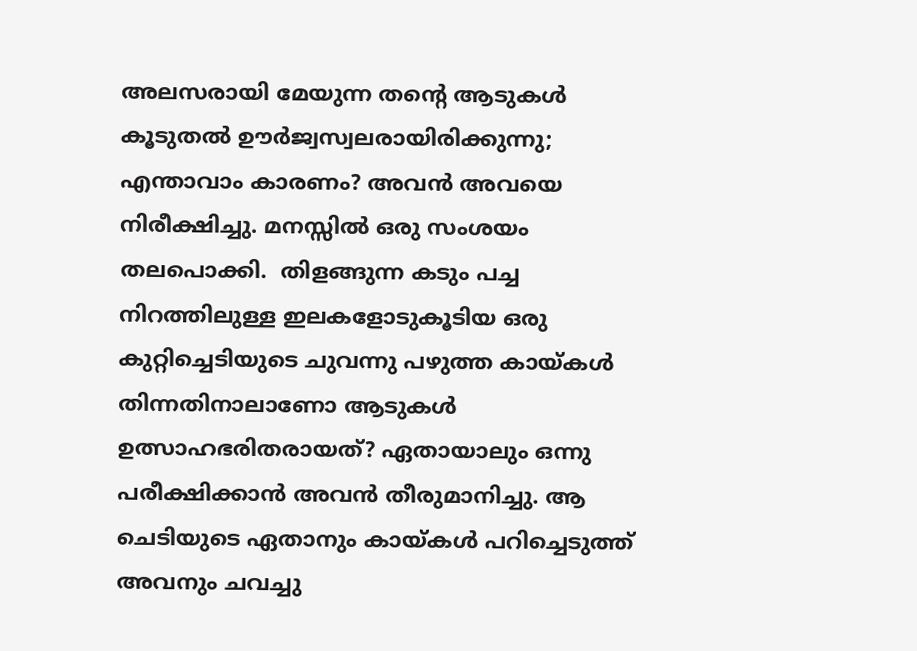അലസരായി മേയുന്ന തൻ്റെ ആടുകൾ  കൂടുതൽ ഊർജ്വസ്വലരായിരിക്കുന്നു; എന്താവാം കാരണം? അവൻ അവയെ നിരീക്ഷിച്ചു. മനസ്സിൽ ഒരു സംശയം തലപൊക്കി.  തിളങ്ങുന്ന കടും പച്ച നിറത്തിലുള്ള ഇലകളോടുകൂടിയ ഒരു കുറ്റിച്ചെടിയുടെ ചുവന്നു പഴുത്ത കായ്കൾ തിന്നതിനാലാണോ ആടുകൾ ഉത്സാഹഭരിതരായത്? ഏതായാലും ഒന്നു പരീക്ഷിക്കാൻ അവൻ തീരുമാനിച്ചു. ആ ചെടിയുടെ ഏതാനും കായ്കൾ പറിച്ചെടുത്ത് അവനും ചവച്ചു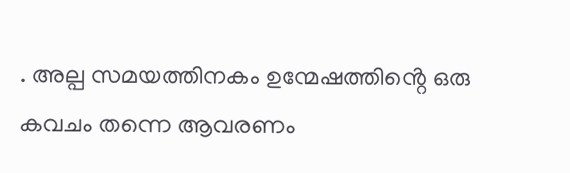. അല്പ സമയത്തിനകം ഉന്മേഷത്തിൻ്റെ ഒരു കവചം തന്നെ ആവരണം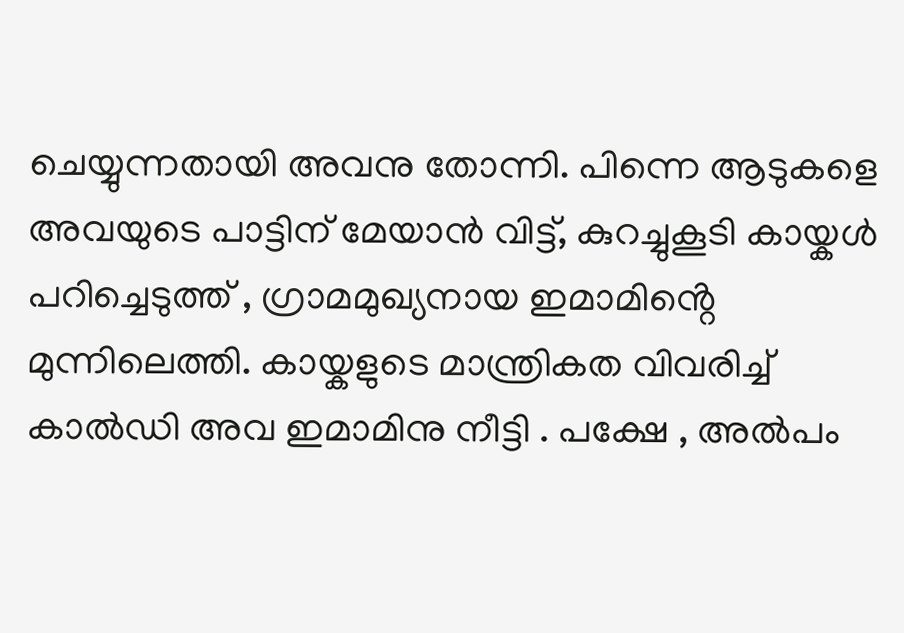ചെയ്യുന്നതായി അവനു തോന്നി. പിന്നെ ആടുകളെ അവയുടെ പാട്ടിന് മേയാൻ വിട്ട്, കുറച്ചുകൂടി കായ്കൾ പറിച്ചെടുത്ത് , ഗ്രാമമുഖ്യനായ ഇമാമിൻ്റെ മുന്നിലെത്തി. കായ്കളുടെ മാന്ത്രികത വിവരിച്ച് കാൽഡി അവ ഇമാമിനു നീട്ടി . പക്ഷേ , അൽപം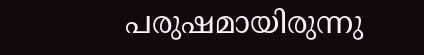പരുഷമായിരുന്നു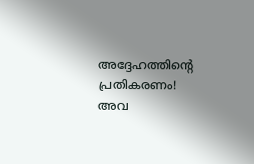അദ്ദേഹത്തിൻ്റെ പ്രതികരണം! അവ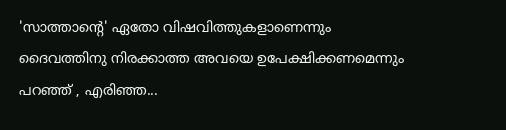'സാത്താൻ്റെ' ഏതോ വിഷവിത്തുകളാണെന്നും ദൈവത്തിനു നിരക്കാത്ത അവയെ ഉപേക്ഷിക്കണമെന്നും പറഞ്ഞ് , എരിഞ്ഞ...